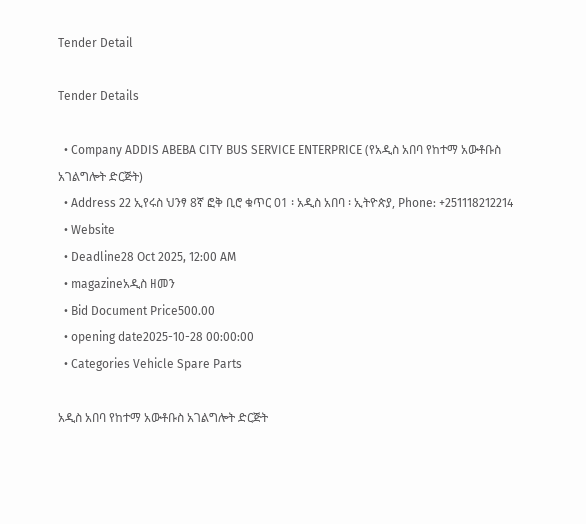Tender Detail

Tender Details

  • Company ADDIS ABEBA CITY BUS SERVICE ENTERPRICE (የአዲስ አበባ የከተማ አውቶቡስ አገልግሎት ድርጅት)
  • Address 22 ኢየሩስ ህንፃ 8ኛ ፎቅ ቢሮ ቁጥር 01 ፡ አዲስ አበባ ፡ ኢትዮጵያ, Phone: +251118212214
  • Website
  • Deadline28 Oct 2025, 12:00 AM
  • magazineአዲስ ዘመን
  • Bid Document Price500.00
  • opening date2025-10-28 00:00:00
  • Categories Vehicle Spare Parts

አዲስ አበባ የከተማ አውቶቡስ አገልግሎት ድርጅት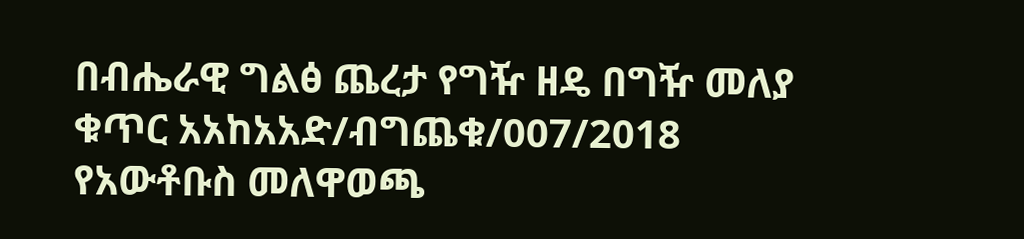በብሔራዊ ግልፅ ጨረታ የግዥ ዘዴ በግዥ መለያ ቁጥር አአከአአድ/ብግጨቁ/007/2018 የአውቶቡስ መለዋወጫ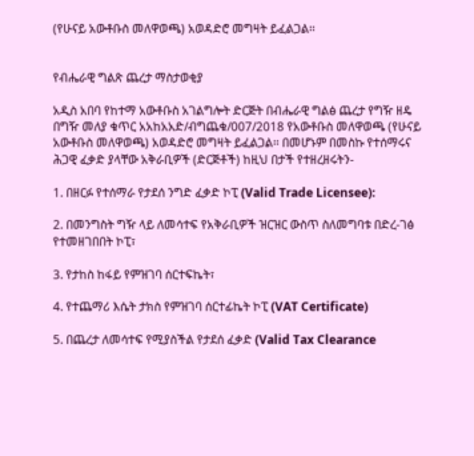(የሁናይ አውቶቡስ መለዋወጫ) አወዳድሮ መግዛት ይፈልጋል፡፡


የብሔራዊ ግልጽ ጨረታ ማስታወቂያ

አዲስ አበባ የከተማ አውቶቡስ አገልግሎት ድርጅት በብሔራዊ ግልፅ ጨረታ የግዥ ዘዴ በግዥ መለያ ቁጥር አአከአአድ/ብግጨቁ/007/2018 የአውቶቡስ መለዋወጫ (የሁናይ አውቶቡስ መለዋወጫ) አወዳድሮ መግዛት ይፈልጋል፡፡ በመሆኑም በመስኩ የተሰማሩና ሕጋዊ ፈቃድ ያላቸው አቅራቢዎች (ድርጅቶች) ከዚህ በታች የተዘረዘሩትን-

1. በዘርፉ የተሰማራ የታደሰ ንግድ ፈቃድ ኮፒ (Valid Trade Licensee):

2. በመንግስት ግዥ ላይ ለመሳተፍ የአቅራቢዎች ዝርዝር ውስጥ ስለመግባቱ በድረ-ገፅ የተመዘገበበት ኮፒ፣

3. የታከስ ከፋይ የምዝገባ ሰርተፍኬት፣

4. የተጨማሪ እሴት ታክስ የምዝገባ ሰርተፊኬት ኮፒ (VAT Certificate)

5. በጨረታ ለመሳተፍ የሚያስችል የታደሰ ፈቃድ (Valid Tax Clearance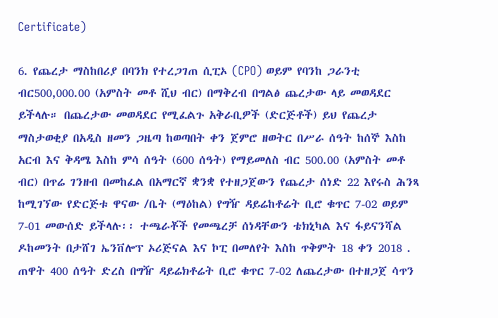Certificate)

6. የጨረታ ማስከበሪያ በባንክ የተረጋገጠ ሲፒኦ (CPO) ወይም የባንከ ጋራንቲ ብር500,000.00 (አምስት መቶ ሺህ ብር) በማቅረብ በግልፅ ጨረታው ላይ መወዳደር ይችላሉ። በጨረታው መወዳደር የሚፈልጉ አቅራቢዎች (ድርጅቶች) ይህ የጨረታ ማስታወቂያ በአዲስ ዘመን ጋዜጣ ከወጣበት ቀን ጀምሮ ዘወትር በሥራ ሰዓት ከሰኞ እስከ አርብ እና ቅዳሜ እስከ ምሳ ሰዓት (600 ሰዓት) የማይመለስ ብር 500.00 (አምስት መቶ ብር) በጥሬ ገንዘብ በመከፈል በአማርኛ ቋንቋ የተዘጋጀውን የጨረታ ሰነድ 22 እየሩስ ሕንጻ ከሚገኘው የድርጅቱ ዋናው /ቤት (ማዕከል) የግዥ ዳይሬከቶሬት ቢሮ ቁጥር 7-02 ወይም 7-01 መውሰድ ይችላሉ፡፡ ተጫራቾች የመጫረቻ ሰነዳቸውን ቴክኒካል እና ፋይናንሻል ዶከመንት በታሸገ ኤንቨሎፕ ኦሪጅናል እና ኮፒ በመለየት እስከ ጥቅምት 18 ቀን 2018 . ጠዋት 400 ሰዓት ድረስ በግዥ ዳይሬክቶሬት ቢሮ ቁጥር 7-02 ለጨረታው በተዘጋጀ ሳጥን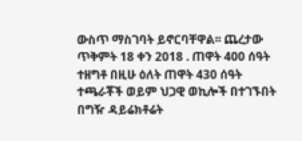ውስጥ ማስገባት ይኖርባቸዋል፡፡ ጨረታው ጥቅምት 18 ቀን 2018 . ጠዋት 400 ሰዓት ተዘግቶ በዚሁ ዕለት ጠዋት 430 ሰዓት ተጫራቾች ወይም ህጋዊ ወኪሎች በተገኙበት በግዥ ዳይሬክቶሬት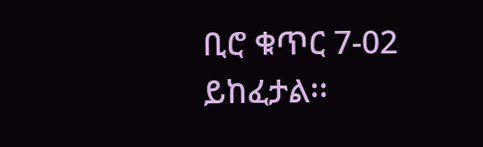ቢሮ ቁጥር 7-02 ይከፈታል፡፡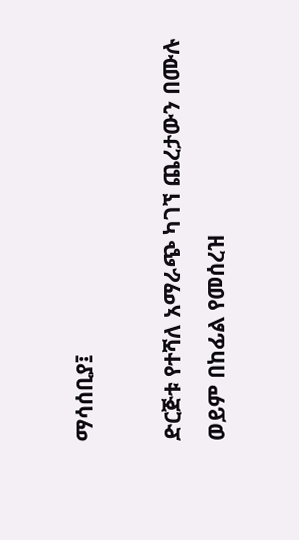ማሳሰቢያ፤

ድርጅቱ የተሻለ አማራጭ ካገኘ ጨረታውን በሙሉ ወይም በከፊል የመሰረዝ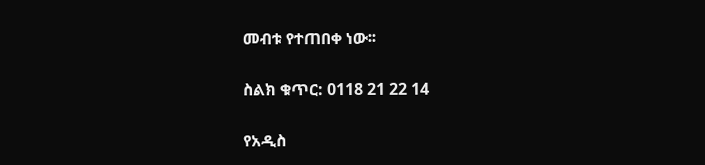መብቱ የተጠበቀ ነው፡፡

ስልክ ቁጥር: 0118 21 22 14

የአዲስ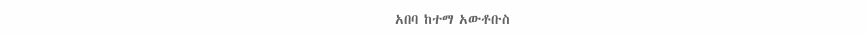አበባ ከተማ አውቶቡስ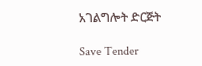አገልግሎት ድርጅት

Save Tender